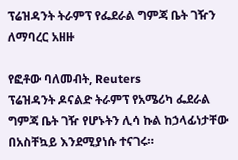ፕሬዝዳንት ትራምፕ የፌደራል ግምጃ ቤት ገዥን ለማባረር አዘዙ

የፎቶው ባለመብት, Reuters
ፕሬዝዳንት ዶናልድ ትራምፕ የአሜሪካ ፌደራል ግምጃ ቤት ገዥ የሆኑትን ሊሳ ኩል ከኃላፊነታቸው በአስቸኳይ እንደሚያነሱ ተናገሩ።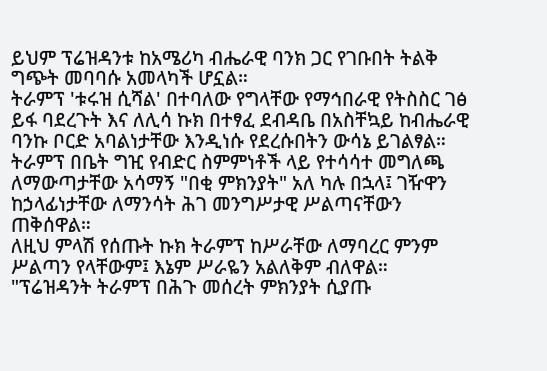ይህም ፕሬዝዳንቱ ከአሜሪካ ብሔራዊ ባንክ ጋር የገቡበት ትልቅ ግጭት መባባሱ አመላካች ሆኗል።
ትራምፕ 'ቱሩዝ ሲሻል' በተባለው የግላቸው የማኅበራዊ የትስስር ገፅ ይፋ ባደረጉት እና ለሊሳ ኩክ በተፃፈ ደብዳቤ በአስቸኳይ ከብሔራዊ ባንኩ ቦርድ አባልነታቸው እንዲነሱ የደረሱበትን ውሳኔ ይገልፃል።
ትራምፕ በቤት ግዢ የብድር ስምምነቶች ላይ የተሳሳተ መግለጫ ለማውጣታቸው አሳማኝ "በቂ ምክንያት" አለ ካሉ በኋላ፤ ገዥዋን ከኃላፊነታቸው ለማንሳት ሕገ መንግሥታዊ ሥልጣናቸውን ጠቅሰዋል።
ለዚህ ምላሽ የሰጡት ኩክ ትራምፕ ከሥራቸው ለማባረር ምንም ሥልጣን የላቸውም፤ እኔም ሥራዬን አልለቅም ብለዋል።
"ፕሬዝዳንት ትራምፕ በሕጉ መሰረት ምክንያት ሲያጡ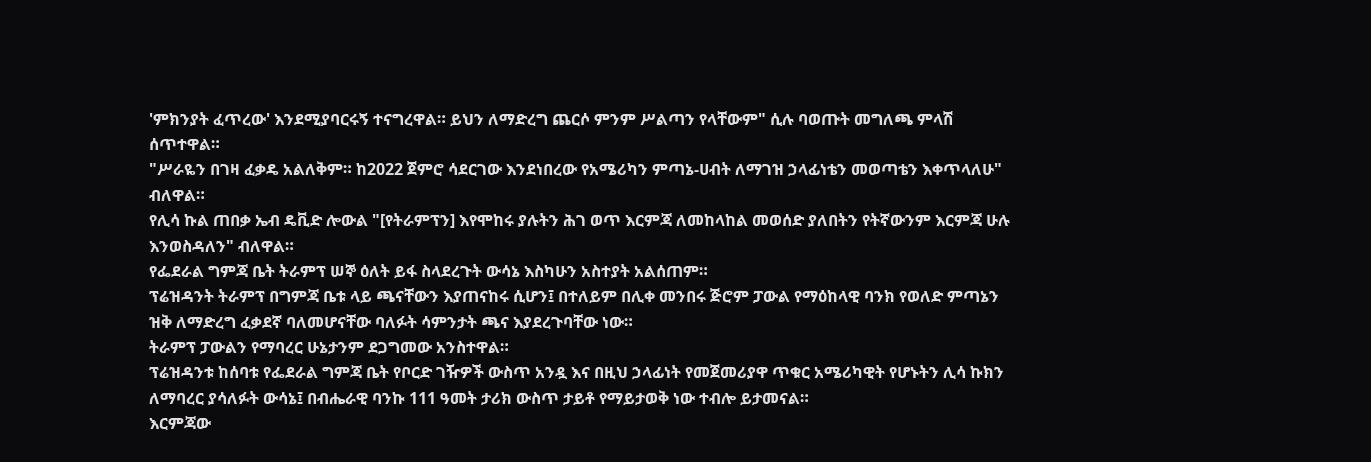'ምክንያት ፈጥረው' እንደሚያባርሩኝ ተናግረዋል። ይህን ለማድረግ ጨርሶ ምንም ሥልጣን የላቸውም" ሲሉ ባወጡት መግለጫ ምላሽ ሰጥተዋል።
"ሥራዬን በገዛ ፈቃዴ አልለቅም። ከ2022 ጀምሮ ሳደርገው እንደነበረው የአሜሪካን ምጣኔ-ሀብት ለማገዝ ኃላፊነቴን መወጣቴን እቀጥላለሁ" ብለዋል።
የሊሳ ኩል ጠበቃ ኤብ ዴቪድ ሎውል "[የትራምፕን] እየሞከሩ ያሉትን ሕገ ወጥ እርምጃ ለመከላከል መወሰድ ያለበትን የትኛውንም እርምጃ ሁሉ እንወስዳለን" ብለዋል።
የፌደራል ግምጃ ቤት ትራምፕ ሠኞ ዕለት ይፋ ስላደረጉት ውሳኔ እስካሁን አስተያት አልሰጠም።
ፕሬዝዳንት ትራምፕ በግምጃ ቤቱ ላይ ጫናቸውን እያጠናከሩ ሲሆን፤ በተለይም በሊቀ መንበሩ ጅሮም ፓውል የማዕከላዊ ባንክ የወለድ ምጣኔን ዝቅ ለማድረግ ፈቃደኛ ባለመሆናቸው ባለፉት ሳምንታት ጫና እያደረጉባቸው ነው።
ትራምፕ ፓውልን የማባረር ሁኔታንም ደጋግመው አንስተዋል።
ፕሬዝዳንቱ ከሰባቱ የፌደራል ግምጃ ቤት የቦርድ ገዥዎች ውስጥ አንዷ እና በዚህ ኃላፊነት የመጀመሪያዋ ጥቁር አሜሪካዊት የሆኑትን ሊሳ ኩክን ለማባረር ያሳለፉት ውሳኔ፤ በብሔራዊ ባንኩ 111 ዓመት ታሪክ ውስጥ ታይቶ የማይታወቅ ነው ተብሎ ይታመናል።
እርምጃው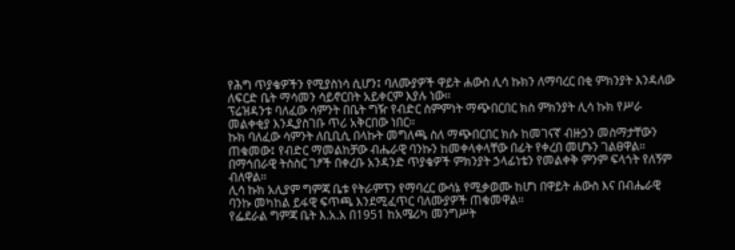የሕግ ጥያቄዎችን የሚያስነሳ ሲሆን፤ ባለሙያዎች ዋይት ሐውስ ሊሳ ኩክን ለማባረር በቂ ምክንያት እንዳለው ለፍርድ ቤት ማሳመን ሳይኖርበት አይቀርም እያሉ ነው።
ፕሬዝዳንቱ ባለፈው ሳምንት በቤት ግዥ የብድር ስምምነት ማጭበርበር ክስ ምክንያት ሊሳ ኩክ የሥራ መልቀቂያ እንዲያስገቡ ጥሪ አቅርበው ነበር።
ኩክ ባለፈው ሳምንት ለቢቢሲ በላኩት መግለጫ ስለ ማጭበርበር ክሱ ከመገናኛ ብዙኃን መስማታቸውን ጠቁመው፤ የብድር ማመልከቻው ብሔራዊ ባንኩን ከመቀላቀላቸው በፊት የቀረበ መሆኑን ገልፀዋል።
በማኅበራዊ ትስስር ገፆች በቀረቡ አንዳንድ ጥያቄዎች ምክንያት ኃላፊነቴን የመልቀቅ ምንም ፍላጎት የለኝም ብለዋል።
ሊሳ ኩክ አሊያም ግምጃ ቤቱ የትራምፕን የማባረር ውሳኔ የሚቃወሙ ከሆነ በዋይት ሐውስ እና በብሔራዊ ባንኩ መካከል ይፋዊ ፍጥጫ እንደሚፈጥር ባለሙያዎች ጠቁመዋል።
የፌደራል ግምጃ ቤት እ.አ.አ በ1951 ከአሜሪካ መንግሥት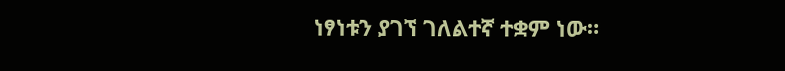ነፃነቱን ያገኘ ገለልተኛ ተቋም ነው።